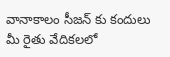వానాకాలం సీజన్ కు కందులు మీ రైతు వేదికలలో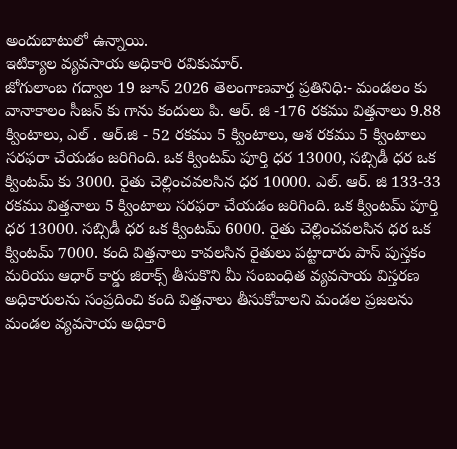అందుబాటులో ఉన్నాయి.
ఇటిక్యాల వ్యవసాయ అధికారి రవికుమార్.
జోగులాంబ గద్వాల 19 జూన్ 2026 తెలంగాణవార్త ప్రతినిధి:- మండలం కు వానాకాలం సీజన్ కు గాను కందులు పి. ఆర్. జి -176 రకము విత్తనాలు 9.88 క్వింటాలు, ఎల్ . ఆర్.జి - 52 రకము 5 క్వింటాలు, ఆశ రకము 5 క్వింటాలు సరఫరా చేయడం జరిగింది. ఒక క్వింటమ్ పూర్తి ధర 13000, సబ్సిడీ ధర ఒక క్వింటమ్ కు 3000. రైతు చెల్లించవలసిన ధర 10000. ఎల్. ఆర్. జి 133-33 రకము విత్తనాలు 5 క్వింటాలు సరఫరా చేయడం జరిగింది. ఒక క్వింటమ్ పూర్తి ధర 13000. సబ్సిడీ ధర ఒక క్వింటమ్ 6000. రైతు చెల్లించవలసిన ధర ఒక క్వింటమ్ 7000. కంది విత్తనాలు కావలసిన రైతులు పట్టాదారు పాస్ పుస్తకం మరియు ఆధార్ కార్డు జిరాక్స్ తీసుకొని మీ సంబంధిత వ్యవసాయ విస్తరణ అధికారులను సంప్రదించి కంది విత్తనాలు తీసుకోవాలని మండల ప్రజలను మండల వ్యవసాయ అధికారి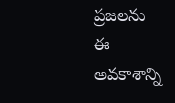ప్రజలను ఈ అవకాశాన్ని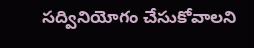సద్వినియోగం చేసుకోవాలని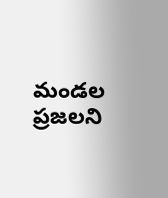మండల ప్రజలని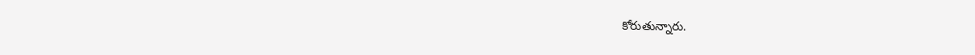కోరుతున్నారు.